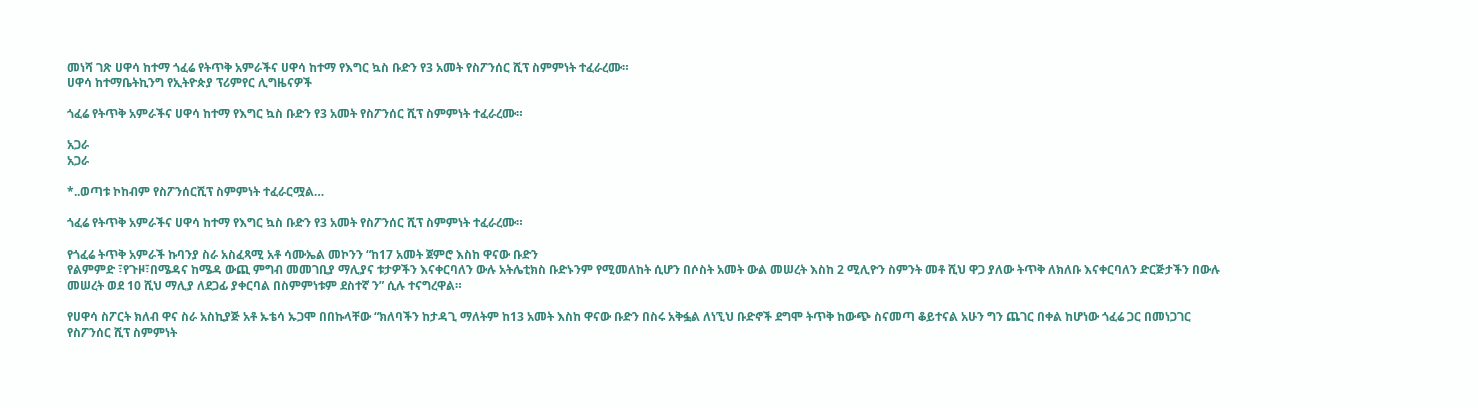መነሻ ገጽ ሀዋሳ ከተማ ጎፈሬ የትጥቅ አምራችና ሀዋሳ ከተማ የእግር ኳስ ቡድን የ3 አመት የስፖንሰር ሺፕ ስምምነት ተፈራረሙ።
ሀዋሳ ከተማቤትኪንግ የኢትዮጵያ ፕሪምየር ሊግዜናዎች

ጎፈሬ የትጥቅ አምራችና ሀዋሳ ከተማ የእግር ኳስ ቡድን የ3 አመት የስፖንሰር ሺፕ ስምምነት ተፈራረሙ።

አጋራ
አጋራ

*..ወጣቱ ኮከብም የስፖንሰርሺፕ ስምምነት ተፈራርሟል…

ጎፈሬ የትጥቅ አምራችና ሀዋሳ ከተማ የእግር ኳስ ቡድን የ3 አመት የስፖንሰር ሺፕ ስምምነት ተፈራረሙ።

የጎፈሬ ትጥቅ አምራች ኩባንያ ስራ አስፈጻሚ አቶ ሳሙኤል መኮንን “ከ17 አመት ጀምሮ እስከ ዋናው ቡድን
የልምምድ ፣የጉዞ፣በሜዳና ከሜዳ ውጪ ምግብ መመገቢያ ማሊያና ቱታዎችን እናቀርባለን ውሉ አትሌቲክስ ቡድኑንም የሚመለከት ሲሆን በሶስት አመት ውል መሠረት እስከ 2 ሚሊዮን ስምንት መቶ ሺህ ዋጋ ያለው ትጥቅ ለክለቡ እናቀርባለን ድርጅታችን በውሉ መሠረት ወደ 10 ሺህ ማሊያ ለደጋፊ ያቀርባል በስምምነቱም ደስተኛ ን” ሲሉ ተናግረዋል።

የሀዋሳ ስፖርት ክለብ ዋና ስራ አስኪያጅ አቶ ኡቴሳ ኡጋሞ በበኩላቸው “ክለባችን ከታዳጊ ማለትም ከ13 አመት እስከ ዋናው ቡድን በስሩ አቅፏል ለነኚህ ቡድኖች ደግሞ ትጥቅ ከውጭ ስናመጣ ቆይተናል አሁን ግን ጨገር በቀል ከሆነው ጎፈሬ ጋር በመነጋገር የስፖንሰር ሺፕ ስምምነት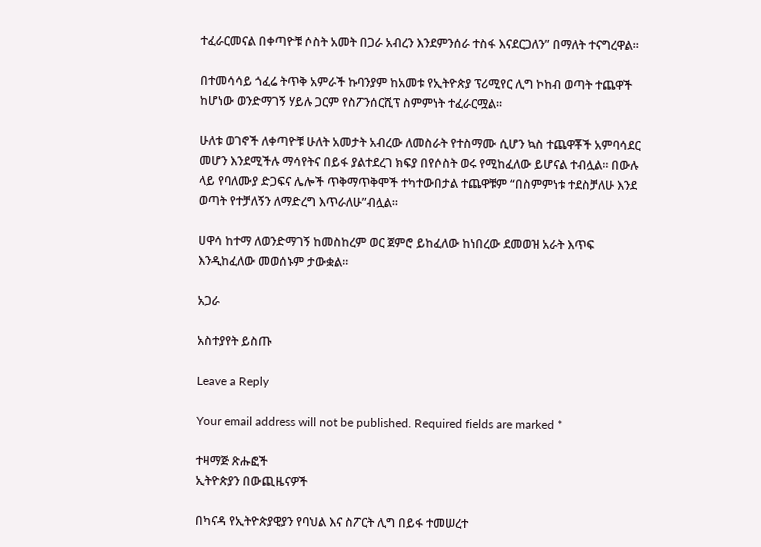ተፈራርመናል በቀጣዮቹ ሶስት አመት በጋራ አብረን እንደምንሰራ ተስፋ እናደርጋለን” በማለት ተናግረዋል።

በተመሳሳይ ጎፈሬ ትጥቅ አምራች ኩባንያም ከአመቱ የኢትዮጵያ ፕሪሚየር ሊግ ኮከብ ወጣት ተጨዋች ከሆነው ወንድማገኝ ሃይሉ ጋርም የስፖንሰርሺፕ ስምምነት ተፈራርሟል።

ሁለቱ ወገኖች ለቀጣዮቹ ሁለት አመታት አብረው ለመስራት የተስማሙ ሲሆን ኳስ ተጨዋቾች አምባሳደር መሆን እንደሚችሉ ማሳየትና በይፋ ያልተደረገ ክፍያ በየሶስት ወሩ የሚከፈለው ይሆናል ተብሏል። በውሉ ላይ የባለሙያ ድጋፍና ሌሎች ጥቅማጥቅሞች ተካተውበታል ተጨዋቹም “በስምምነቱ ተደስቻለሁ እንደ ወጣት የተቻለኝን ለማድረግ እጥራለሁ”ብሏል።

ሀዋሳ ከተማ ለወንድማገኝ ከመስከረም ወር ጀምሮ ይከፈለው ከነበረው ደመወዝ አራት እጥፍ እንዲከፈለው መወሰኑም ታውቋል።

አጋራ

አስተያየት ይስጡ

Leave a Reply

Your email address will not be published. Required fields are marked *

ተዛማጅ ጽሑፎች
ኢትዮጵያን በውጪዜናዎች

በካናዳ የኢትዮጵያዊያን የባህል እና ስፖርት ሊግ በይፋ ተመሠረተ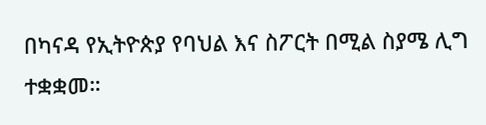በካናዳ የኢትዮጵያ የባህል እና ስፖርት በሚል ስያሜ ሊግ ተቋቋመ።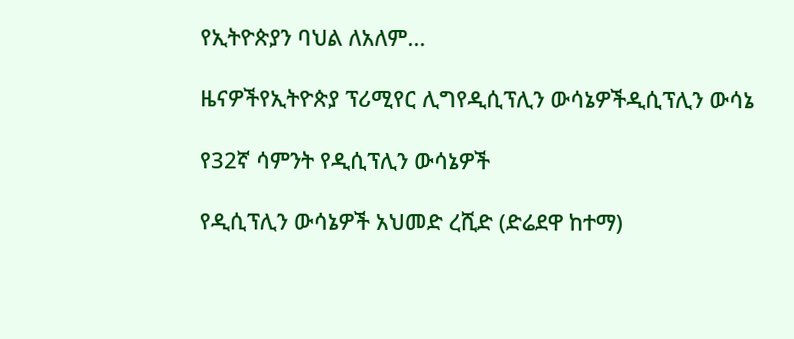የኢትዮጵያን ባህል ለአለም...

ዜናዎችየኢትዮጵያ ፕሪሚየር ሊግየዲሲፕሊን ውሳኔዎችዲሲፕሊን ውሳኔ

የ32ኛ ሳምንት የዲሲፕሊን ውሳኔዎች

የዲሲፕሊን ውሳኔዎች አህመድ ረሺድ (ድሬደዋ ከተማ)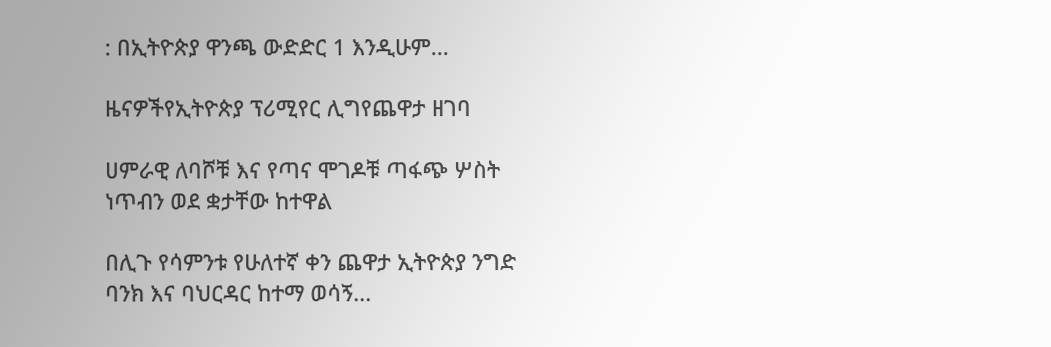: በኢትዮጵያ ዋንጫ ውድድር 1 እንዲሁም...

ዜናዎችየኢትዮጵያ ፕሪሚየር ሊግየጨዋታ ዘገባ

ሀምራዊ ለባሾቹ እና የጣና ሞገዶቹ ጣፋጭ ሦስት ነጥብን ወደ ቋታቸው ከተዋል

በሊጉ የሳምንቱ የሁለተኛ ቀን ጨዋታ ኢትዮጵያ ንግድ ባንክ እና ባህርዳር ከተማ ወሳኝ...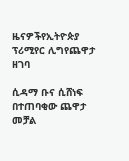ዜናዎችየኢትዮጵያ ፕሪሚየር ሊግየጨዋታ ዘገባ

ሲዳማ ቡና ሲሸነፍ በተጠባቂው ጨዋታ መቻል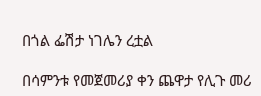በጎል ፌሽታ ነገሌን ረቷል

በሳምንቱ የመጀመሪያ ቀን ጨዋታ የሊጉ መሪ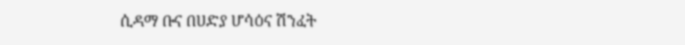ሲዳማ ቡና በሀድያ ሆሳዕና ሽንፈት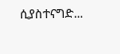ሲያስተናግድ...